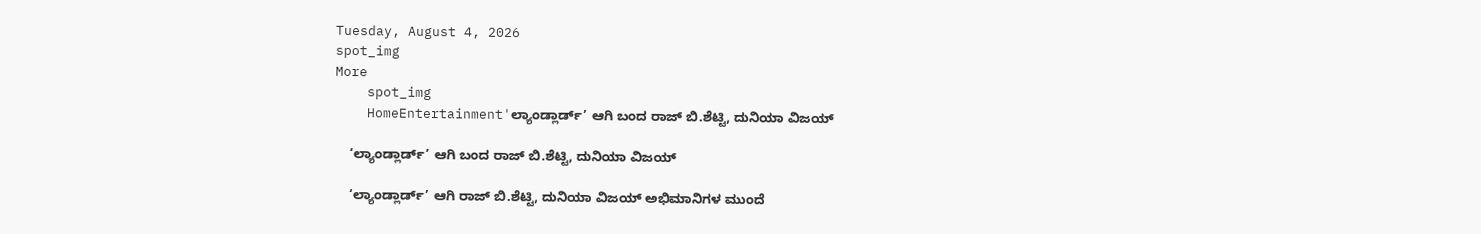Tuesday, August 4, 2026
spot_img
More
    spot_img
    HomeEntertainment'ಲ್ಯಾಂಡ್ಲಾರ್ಡ್’ ಆಗಿ ಬಂದ ರಾಜ್ ಬಿ.ಶೆಟ್ಟಿ, ದುನಿಯಾ ವಿಜಯ್

    ‘ಲ್ಯಾಂಡ್ಲಾರ್ಡ್’ ಆಗಿ ಬಂದ ರಾಜ್ ಬಿ.ಶೆಟ್ಟಿ, ದುನಿಯಾ ವಿಜಯ್

    ‘ಲ್ಯಾಂಡ್ಲಾರ್ಡ್’ ಆಗಿ ರಾಜ್ ಬಿ.ಶೆಟ್ಟಿ, ದುನಿಯಾ ವಿಜಯ್ ಅಭಿಮಾನಿಗಳ ಮುಂದೆ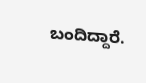ಬಂದಿದ್ದಾರೆ.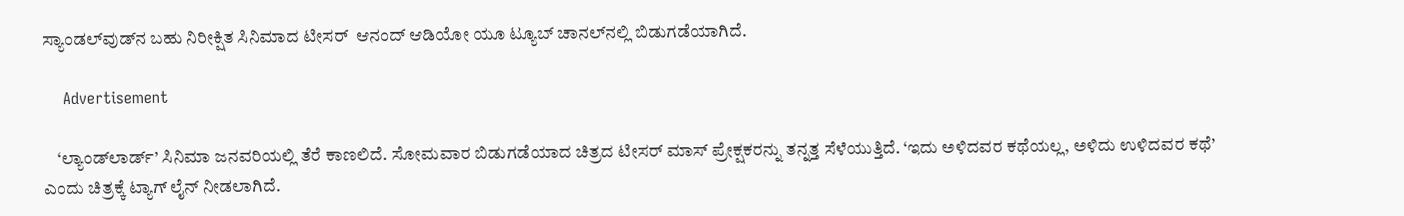ಸ್ಯಾಂಡಲ್‌ವುಡ್‌ನ ಬಹು ನಿರೀಕ್ಷಿತ ಸಿನಿಮಾದ ಟೀಸರ್  ಆನಂದ್ ಆಡಿಯೋ ಯೂ ಟ್ಯೂಬ್ ಚಾನಲ್‌ನಲ್ಲಿ ಬಿಡುಗಡೆಯಾಗಿದೆ.

    Advertisement

    ‘ಲ್ಯಾಂಡ್‌ಲಾರ್ಡ್‌’ ಸಿನಿಮಾ ಜನವರಿಯಲ್ಲಿ ತೆರೆ ಕಾಣಲಿದೆ. ಸೋಮವಾರ ಬಿಡುಗಡೆಯಾದ ಚಿತ್ರದ ಟೀಸರ್‌ ಮಾಸ್ ಪ್ರೇಕ್ಷಕರನ್ನು ತನ್ನತ್ತ ಸೆಳೆಯುತ್ತಿದೆ. ‘ಇದು ಅಳಿದವರ ಕಥೆಯಲ್ಲ, ಅಳಿದು ಉಳಿದವರ ಕಥೆ’ ಎಂದು ಚಿತ್ರಕ್ಕೆ ಟ್ಯಾಗ್ ಲೈನ್ ನೀಡಲಾಗಿದೆ.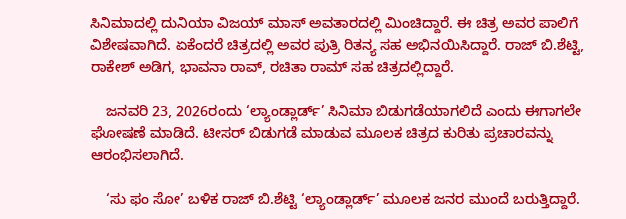ಸಿನಿಮಾದಲ್ಲಿ ದುನಿಯಾ ವಿಜಯ್ ಮಾಸ್ ಅವತಾರದಲ್ಲಿ ಮಿಂಚಿದ್ದಾರೆ. ಈ ಚಿತ್ರ ಅವರ ಪಾಲಿಗೆ ವಿಶೇಷವಾಗಿದೆ. ಏಕೆಂದರೆ ಚಿತ್ರದಲ್ಲಿ ಅವರ ಪುತ್ರಿ ರಿತನ್ಯ ಸಹ ಅಭಿನಯಿಸಿದ್ದಾರೆ. ರಾಜ್ ಬಿ.ಶೆಟ್ಟಿ, ರಾಕೇಶ್ ಅಡಿಗ, ಭಾವನಾ ರಾವ್, ರಚಿತಾ ರಾಮ್ ಸಹ ಚಿತ್ರದಲ್ಲಿದ್ದಾರೆ.

    ಜನವರಿ 23, 2026ರಂದು ‘ಲ್ಯಾಂಡ್ಲಾರ್ಡ್’ ಸಿನಿಮಾ ಬಿಡುಗಡೆಯಾಗಲಿದೆ ಎಂದು ಈಗಾಗಲೇ ಘೋಷಣೆ ಮಾಡಿದೆ. ಟೀಸರ್ ಬಿಡುಗಡೆ ಮಾಡುವ ಮೂಲಕ ಚಿತ್ರದ ಕುರಿತು ಪ್ರಚಾರವನ್ನು ಆರಂಭಿಸಲಾಗಿದೆ.

    ‘ಸು ಫಂ ಸೋ’ ಬಳಿಕ ರಾಜ್ ಬಿ.ಶೆಟ್ಟಿ ‘ಲ್ಯಾಂಡ್ಲಾರ್ಡ್’ ಮೂಲಕ ಜನರ ಮುಂದೆ ಬರುತ್ತಿದ್ದಾರೆ.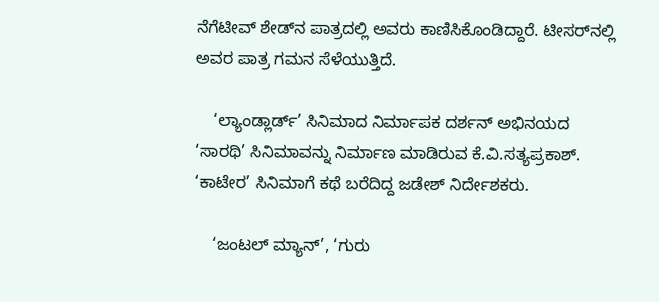ನೆಗೆಟೀವ್ ಶೇಡ್‌ನ ಪಾತ್ರದಲ್ಲಿ ಅವರು ಕಾಣಿಸಿಕೊಂಡಿದ್ದಾರೆ. ಟೀಸರ್‌ನಲ್ಲಿ ಅವರ ಪಾತ್ರ ಗಮನ ಸೆಳೆಯುತ್ತಿದೆ.

    ‘ಲ್ಯಾಂಡ್ಲಾರ್ಡ್’ ಸಿನಿಮಾದ ನಿರ್ಮಾಪಕ ದರ್ಶನ್ ಅಭಿನಯದ ‘ಸಾರಥಿ’ ಸಿನಿಮಾವನ್ನು ನಿರ್ಮಾಣ ಮಾಡಿರುವ ಕೆ.ವಿ.ಸತ್ಯಪ್ರಕಾಶ್. ‘ಕಾಟೇರ’ ಸಿನಿಮಾಗೆ ಕಥೆ ಬರೆದಿದ್ದ ಜಡೇಶ್ ನಿರ್ದೇಶಕರು.

    ‘ಜಂಟಲ್ ಮ್ಯಾನ್’, ‘ಗುರು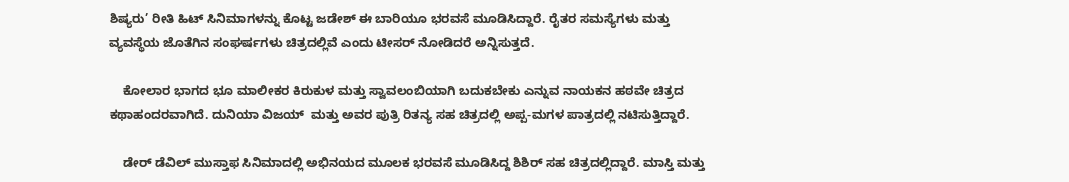ಶಿಷ್ಯರು’ ರೀತಿ ಹಿಟ್ ಸಿನಿಮಾಗಳನ್ನು ಕೊಟ್ಟ ಜಡೇಶ್ ಈ ಬಾರಿಯೂ ಭರವಸೆ ಮೂಡಿಸಿದ್ದಾರೆ. ರೈತರ ಸಮಸ್ಯೆಗಳು ಮತ್ತು ವ್ಯವಸ್ಥೆಯ ಜೊತೆಗಿನ ಸಂಘರ್ಷಗಳು ಚಿತ್ರದಲ್ಲಿವೆ ಎಂದು ಟೀಸರ್ ನೋಡಿದರೆ ಅನ್ನಿಸುತ್ತದೆ.

    ಕೋಲಾರ ಭಾಗದ ಭೂ ಮಾಲೀಕರ ಕಿರುಕುಳ ಮತ್ತು ಸ್ವಾವಲಂಬಿಯಾಗಿ ಬದುಕಬೇಕು ಎನ್ನುವ ನಾಯಕನ ಹಠವೇ ಚಿತ್ರದ ಕಥಾಹಂದರವಾಗಿದೆ. ದುನಿಯಾ ವಿಜಯ್  ಮತ್ತು ಅವರ ಪುತ್ರಿ ರಿತನ್ಯ ಸಹ ಚಿತ್ರದಲ್ಲಿ ಅಪ್ಪ-ಮಗಳ ಪಾತ್ರದಲ್ಲಿ ನಟಿಸುತ್ತಿದ್ದಾರೆ.

    ಡೇರ್‌ ಡೆವಿಲ್‌ ಮುಸ್ತಾಫ ಸಿನಿಮಾದಲ್ಲಿ ಅಭಿನಯದ ಮೂಲಕ ಭರವಸೆ ಮೂಡಿಸಿದ್ದ ಶಿಶಿರ್‌ ಸಹ ಚಿತ್ರದಲ್ಲಿದ್ದಾರೆ. ಮಾಸ್ತಿ ಮತ್ತು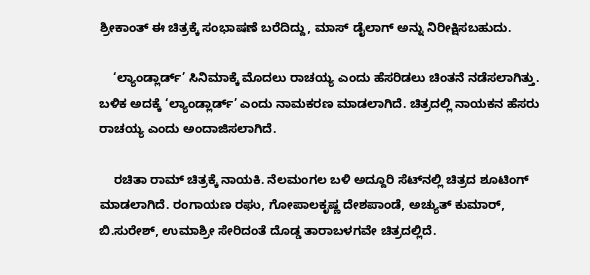ಶ್ರೀಕಾಂತ್ ಈ ಚಿತ್ರಕ್ಕೆ ಸಂಭಾಷಣೆ ಬರೆದಿದ್ದು, ಮಾಸ್ ಡೈಲಾಗ್ ಅನ್ನು ನಿರೀಕ್ಷಿಸಬಹುದು.

    ‘ಲ್ಯಾಂಡ್ಲಾರ್ಡ್’ ಸಿನಿಮಾಕ್ಕೆ ಮೊದಲು ರಾಚಯ್ಯ ಎಂದು ಹೆಸರಿಡಲು ಚಿಂತನೆ ನಡೆಸಲಾಗಿತ್ತು. ಬಳಿಕ ಅದಕ್ಕೆ ‘ಲ್ಯಾಂಡ್ಲಾರ್ಡ್’ ಎಂದು ನಾಮಕರಣ ಮಾಡಲಾಗಿದೆ. ಚಿತ್ರದಲ್ಲಿ ನಾಯಕನ ಹೆಸರು ರಾಚಯ್ಯ ಎಂದು ಅಂದಾಜಿಸಲಾಗಿದೆ.

    ರಚಿತಾ ರಾಮ್ ಚಿತ್ರಕ್ಕೆ ನಾಯಕಿ. ನೆಲಮಂಗಲ ಬಳಿ ಅದ್ದೂರಿ ಸೆಟ್‌ನಲ್ಲಿ ಚಿತ್ರದ ಶೂಟಿಂಗ್ ಮಾಡಲಾಗಿದೆ. ರಂಗಾಯಣ ರಘು, ಗೋಪಾಲಕೃಷ್ಣ ದೇಶಪಾಂಡೆ, ಅಚ್ಯುತ್ ಕುಮಾರ್, ಬಿ.ಸುರೇಶ್, ಉಮಾಶ್ರೀ ಸೇರಿದಂತೆ ದೊಡ್ಡ ತಾರಾಬಳಗವೇ ಚಿತ್ರದಲ್ಲಿದೆ.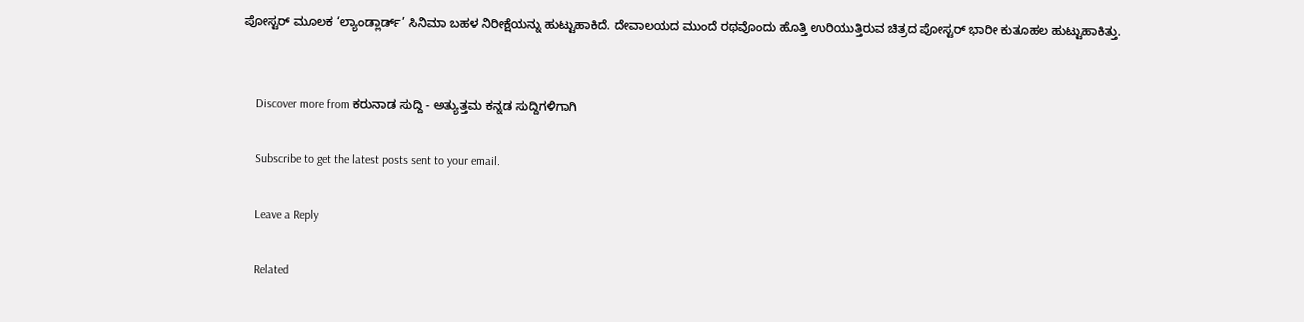ಪೋಸ್ಟರ್ ಮೂಲಕ ‘ಲ್ಯಾಂಡ್ಲಾರ್ಡ್’ ಸಿನಿಮಾ ಬಹಳ ನಿರೀಕ್ಷೆಯನ್ನು ಹುಟ್ಟುಹಾಕಿದೆ. ದೇವಾಲಯದ ಮುಂದೆ ರಥವೊಂದು ಹೊತ್ತಿ ಉರಿಯುತ್ತಿರುವ ಚಿತ್ರದ ಪೋಸ್ಟರ್ ಭಾರೀ ಕುತೂಹಲ ಹುಟ್ಟುಹಾಕಿತ್ತು.


    Discover more from ಕರುನಾಡ ಸುದ್ದಿ - ಅತ್ಯುತ್ತಮ ಕನ್ನಡ ಸುದ್ದಿಗಳಿಗಾಗಿ

    Subscribe to get the latest posts sent to your email.

    Leave a Reply

    Related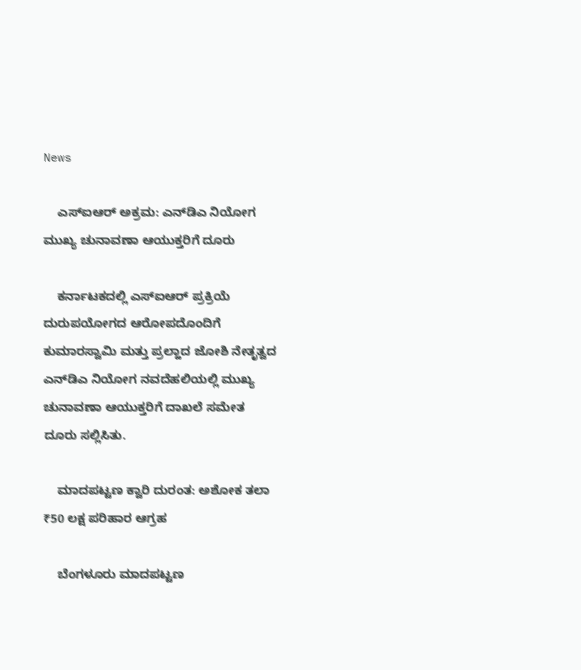News

    ಎಸ್‌ಐಆರ್ ಅಕ್ರಮ: ಎನ್‌ಡಿಎ ನಿಯೋಗ ಮುಖ್ಯ ಚುನಾವಣಾ ಆಯುಕ್ತರಿಗೆ ದೂರು

    ಕರ್ನಾಟಕದಲ್ಲಿ ಎಸ್‌ಐಆರ್ ಪ್ರಕ್ರಿಯೆ ದುರುಪಯೋಗದ ಆರೋಪದೊಂದಿಗೆ ಕುಮಾರಸ್ವಾಮಿ ಮತ್ತು ಪ್ರಲ್ಹಾದ ಜೋಶಿ ನೇತೃತ್ವದ ಎನ್‌ಡಿಎ ನಿಯೋಗ ನವದೆಹಲಿಯಲ್ಲಿ ಮುಖ್ಯ ಚುನಾವಣಾ ಆಯುಕ್ತರಿಗೆ ದಾಖಲೆ ಸಮೇತ ದೂರು ಸಲ್ಲಿಸಿತು.

    ಮಾದಪಟ್ಟಣ ಕ್ವಾರಿ ದುರಂತ: ಅಶೋಕ ತಲಾ ₹50 ಲಕ್ಷ ಪರಿಹಾರ ಆಗ್ರಹ

    ಬೆಂಗಳೂರು ಮಾದಪಟ್ಟಣ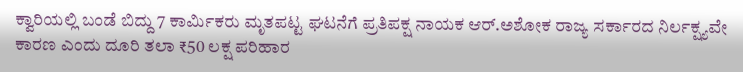ಕ್ವಾರಿಯಲ್ಲಿ ಬಂಡೆ ಬಿದ್ದು 7 ಕಾರ್ಮಿಕರು ಮೃತಪಟ್ಟ ಘಟನೆಗೆ ಪ್ರತಿಪಕ್ಷ ನಾಯಕ ಆರ್.ಅಶೋಕ ರಾಜ್ಯ ಸರ್ಕಾರದ ನಿರ್ಲಕ್ಷ್ಯವೇ ಕಾರಣ ಎಂದು ದೂರಿ ತಲಾ ₹50 ಲಕ್ಷ ಪರಿಹಾರ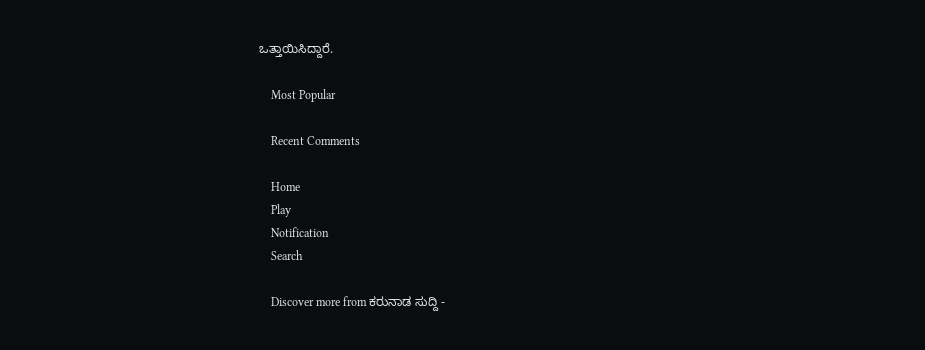ಒತ್ತಾಯಿಸಿದ್ದಾರೆ.

    Most Popular

    Recent Comments

    Home
    Play
    Notification
    Search

    Discover more from ಕರುನಾಡ ಸುದ್ದಿ -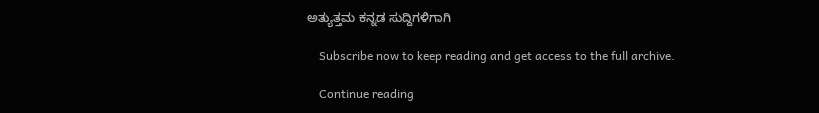ಅತ್ಯುತ್ತಮ ಕನ್ನಡ ಸುದ್ದಿಗಳಿಗಾಗಿ

    Subscribe now to keep reading and get access to the full archive.

    Continue reading